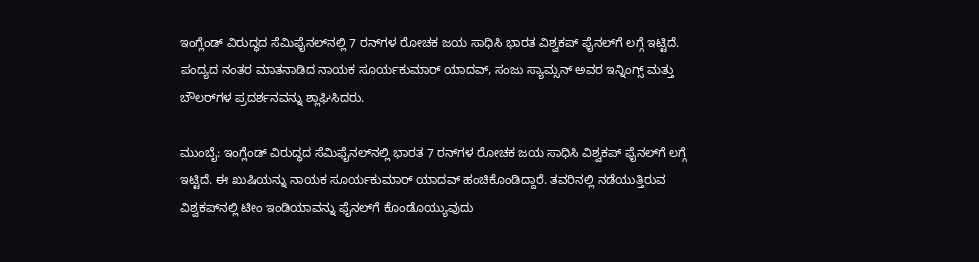ಇಂಗ್ಲೆಂಡ್ ವಿರುದ್ಧದ ಸೆಮಿಫೈನಲ್‌ನಲ್ಲಿ 7 ರನ್‌ಗಳ ರೋಚಕ ಜಯ ಸಾಧಿಸಿ ಭಾರತ ವಿಶ್ವಕಪ್ ಫೈನಲ್‌ಗೆ ಲಗ್ಗೆ ಇಟ್ಟಿದೆ. ಪಂದ್ಯದ ನಂತರ ಮಾತನಾಡಿದ ನಾಯಕ ಸೂರ್ಯಕುಮಾರ್ ಯಾದವ್, ಸಂಜು ಸ್ಯಾಮ್ಸನ್ ಅವರ ಇನ್ನಿಂಗ್ಸ್ ಮತ್ತು ಬೌಲರ್‌ಗಳ ಪ್ರದರ್ಶನವನ್ನು ಶ್ಲಾಘಿಸಿದರು.

ಮುಂಬೈ: ಇಂಗ್ಲೆಂಡ್ ವಿರುದ್ಧದ ಸೆಮಿಫೈನಲ್‌ನಲ್ಲಿ ಭಾರತ 7 ರನ್‌ಗಳ ರೋಚಕ ಜಯ ಸಾಧಿಸಿ ವಿಶ್ವಕಪ್ ಫೈನಲ್‌ಗೆ ಲಗ್ಗೆ ಇಟ್ಟಿದೆ. ಈ ಖುಷಿಯನ್ನು ನಾಯಕ ಸೂರ್ಯಕುಮಾರ್ ಯಾದವ್ ಹಂಚಿಕೊಂಡಿದ್ದಾರೆ. ತವರಿನಲ್ಲಿ ನಡೆಯುತ್ತಿರುವ ವಿಶ್ವಕಪ್‌ನಲ್ಲಿ ಟೀಂ ಇಂಡಿಯಾವನ್ನು ಫೈನಲ್‌ಗೆ ಕೊಂಡೊಯ್ಯುವುದು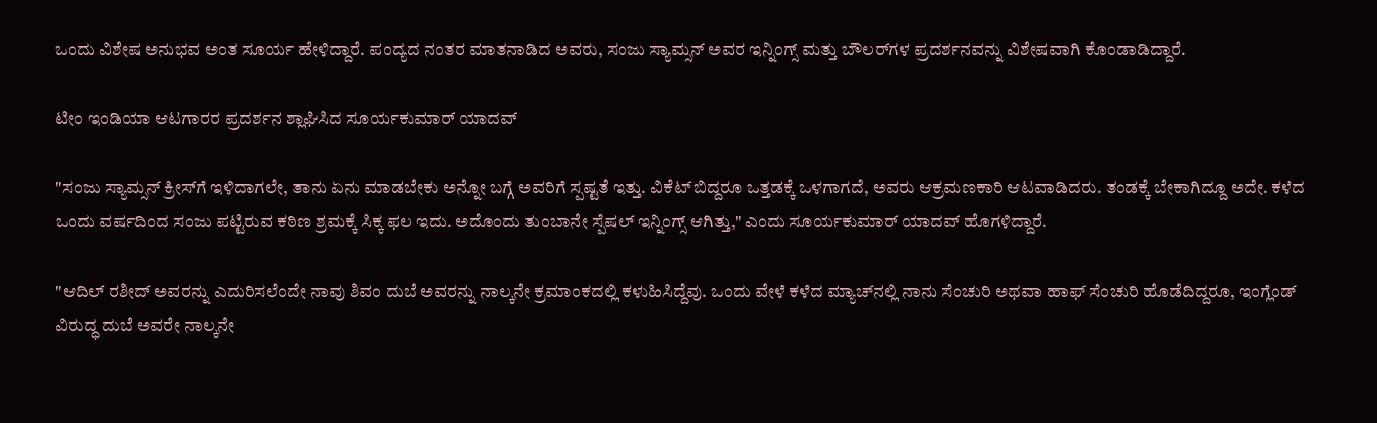ಒಂದು ವಿಶೇಷ ಅನುಭವ ಅಂತ ಸೂರ್ಯ ಹೇಳಿದ್ದಾರೆ. ಪಂದ್ಯದ ನಂತರ ಮಾತನಾಡಿದ ಅವರು, ಸಂಜು ಸ್ಯಾಮ್ಸನ್ ಅವರ ಇನ್ನಿಂಗ್ಸ್ ಮತ್ತು ಬೌಲರ್‌ಗಳ ಪ್ರದರ್ಶನವನ್ನು ವಿಶೇಷವಾಗಿ ಕೊಂಡಾಡಿದ್ದಾರೆ.

ಟೀಂ ಇಂಡಿಯಾ ಆಟಗಾರರ ಪ್ರದರ್ಶನ ಶ್ಲಾಘಿಸಿದ ಸೂರ್ಯಕುಮಾರ್ ಯಾದವ್

"ಸಂಜು ಸ್ಯಾಮ್ಸನ್ ಕ್ರೀಸ್‌ಗೆ ಇಳಿದಾಗಲೇ, ತಾನು ಏನು ಮಾಡಬೇಕು ಅನ್ನೋ ಬಗ್ಗೆ ಅವರಿಗೆ ಸ್ಪಷ್ಟತೆ ಇತ್ತು. ವಿಕೆಟ್ ಬಿದ್ದರೂ ಒತ್ತಡಕ್ಕೆ ಒಳಗಾಗದೆ, ಅವರು ಆಕ್ರಮಣಕಾರಿ ಆಟವಾಡಿದರು. ತಂಡಕ್ಕೆ ಬೇಕಾಗಿದ್ದೂ ಅದೇ. ಕಳೆದ ಒಂದು ವರ್ಷದಿಂದ ಸಂಜು ಪಟ್ಟಿರುವ ಕಠಿಣ ಶ್ರಮಕ್ಕೆ ಸಿಕ್ಕ ಫಲ ಇದು. ಅದೊಂದು ತುಂಬಾನೇ ಸ್ಪೆಷಲ್ ಇನ್ನಿಂಗ್ಸ್ ಆಗಿತ್ತು," ಎಂದು ಸೂರ್ಯಕುಮಾರ್ ಯಾದವ್ ಹೊಗಳಿದ್ದಾರೆ.

"ಆದಿಲ್ ರಶೀದ್ ಅವರನ್ನು ಎದುರಿಸಲೆಂದೇ ನಾವು ಶಿವಂ ದುಬೆ ಅವರನ್ನು ನಾಲ್ಕನೇ ಕ್ರಮಾಂಕದಲ್ಲಿ ಕಳುಹಿಸಿದ್ದೆವು. ಒಂದು ವೇಳೆ ಕಳೆದ ಮ್ಯಾಚ್‌ನಲ್ಲಿ ನಾನು ಸೆಂಚುರಿ ಅಥವಾ ಹಾಫ್ ಸೆಂಚುರಿ ಹೊಡೆದಿದ್ದರೂ, ಇಂಗ್ಲೆಂಡ್ ವಿರುದ್ಧ ದುಬೆ ಅವರೇ ನಾಲ್ಕನೇ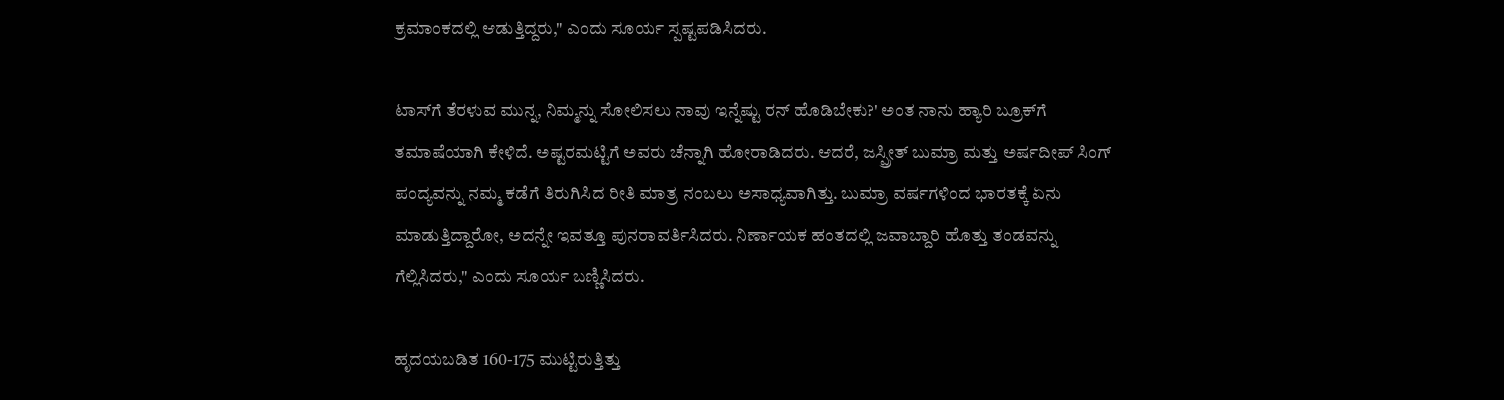ಕ್ರಮಾಂಕದಲ್ಲಿ ಆಡುತ್ತಿದ್ದರು," ಎಂದು ಸೂರ್ಯ ಸ್ಪಷ್ಟಪಡಿಸಿದರು.

ಟಾಸ್‌ಗೆ ತೆರಳುವ ಮುನ್ನ, ನಿಮ್ಮನ್ನು ಸೋಲಿಸಲು ನಾವು ಇನ್ನೆಷ್ಟು ರನ್ ಹೊಡಿಬೇಕು?' ಅಂತ ನಾನು ಹ್ಯಾರಿ ಬ್ರೂಕ್‌ಗೆ ತಮಾಷೆಯಾಗಿ ಕೇಳಿದೆ. ಅಷ್ಟರಮಟ್ಟಿಗೆ ಅವರು ಚೆನ್ನಾಗಿ ಹೋರಾಡಿದರು. ಆದರೆ, ಜಸ್ಪ್ರೀತ್ ಬುಮ್ರಾ ಮತ್ತು ಅರ್ಷದೀಪ್ ಸಿಂಗ್ ಪಂದ್ಯವನ್ನು ನಮ್ಮ ಕಡೆಗೆ ತಿರುಗಿಸಿದ ರೀತಿ ಮಾತ್ರ ನಂಬಲು ಅಸಾಧ್ಯವಾಗಿತ್ತು. ಬುಮ್ರಾ ವರ್ಷಗಳಿಂದ ಭಾರತಕ್ಕೆ ಏನು ಮಾಡುತ್ತಿದ್ದಾರೋ, ಅದನ್ನೇ ಇವತ್ತೂ ಪುನರಾವರ್ತಿಸಿದರು. ನಿರ್ಣಾಯಕ ಹಂತದಲ್ಲಿ ಜವಾಬ್ದಾರಿ ಹೊತ್ತು ತಂಡವನ್ನು ಗೆಲ್ಲಿಸಿದರು," ಎಂದು ಸೂರ್ಯ ಬಣ್ಣಿಸಿದರು.

ಹೃದಯಬಡಿತ 160-175 ಮುಟ್ಟಿರುತ್ತಿತ್ತು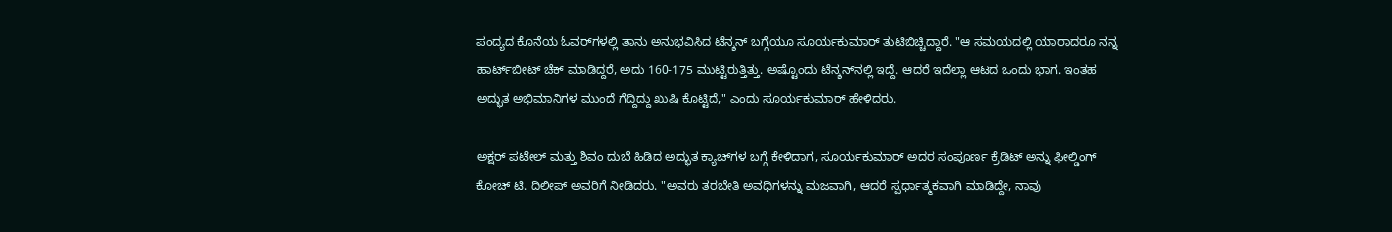ಪಂದ್ಯದ ಕೊನೆಯ ಓವರ್‌ಗಳಲ್ಲಿ ತಾನು ಅನುಭವಿಸಿದ ಟೆನ್ಶನ್ ಬಗ್ಗೆಯೂ ಸೂರ್ಯಕುಮಾರ್ ತುಟಿಬಿಚ್ಚಿದ್ದಾರೆ. "ಆ ಸಮಯದಲ್ಲಿ ಯಾರಾದರೂ ನನ್ನ ಹಾರ್ಟ್‌ಬೀಟ್ ಚೆಕ್ ಮಾಡಿದ್ದರೆ, ಅದು 160-175 ಮುಟ್ಟಿರುತ್ತಿತ್ತು. ಅಷ್ಟೊಂದು ಟೆನ್ಶನ್‌ನಲ್ಲಿ ಇದ್ದೆ. ಆದರೆ ಇದೆಲ್ಲಾ ಆಟದ ಒಂದು ಭಾಗ. ಇಂತಹ ಅದ್ಭುತ ಅಭಿಮಾನಿಗಳ ಮುಂದೆ ಗೆದ್ದಿದ್ದು ಖುಷಿ ಕೊಟ್ಟಿದೆ," ಎಂದು ಸೂರ್ಯಕುಮಾರ್ ಹೇಳಿದರು.

ಅಕ್ಷರ್ ಪಟೇಲ್ ಮತ್ತು ಶಿವಂ ದುಬೆ ಹಿಡಿದ ಅದ್ಭುತ ಕ್ಯಾಚ್‌ಗಳ ಬಗ್ಗೆ ಕೇಳಿದಾಗ, ಸೂರ್ಯಕುಮಾರ್ ಅದರ ಸಂಪೂರ್ಣ ಕ್ರೆಡಿಟ್ ಅನ್ನು ಫೀಲ್ಡಿಂಗ್ ಕೋಚ್ ಟಿ. ದಿಲೀಪ್ ಅವರಿಗೆ ನೀಡಿದರು. "ಅವರು ತರಬೇತಿ ಅವಧಿಗಳನ್ನು ಮಜವಾಗಿ, ಆದರೆ ಸ್ಪರ್ಧಾತ್ಮಕವಾಗಿ ಮಾಡಿದ್ದೇ, ನಾವು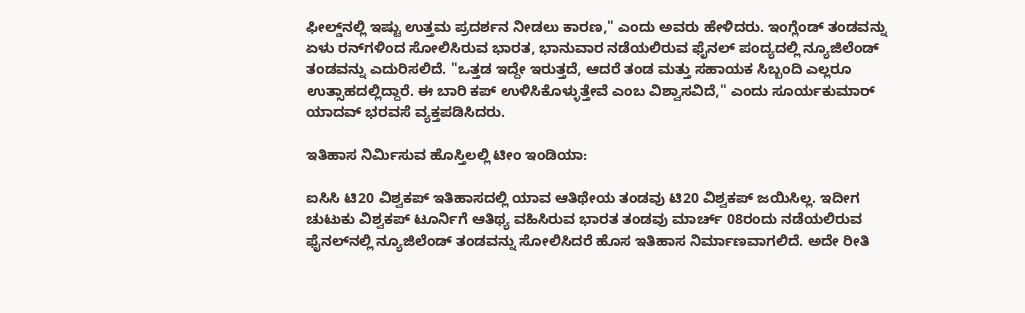ಫೀಲ್ಡ್‌ನಲ್ಲಿ ಇಷ್ಟು ಉತ್ತಮ ಪ್ರದರ್ಶನ ನೀಡಲು ಕಾರಣ," ಎಂದು ಅವರು ಹೇಳಿದರು. ಇಂಗ್ಲೆಂಡ್ ತಂಡವನ್ನು ಏಳು ರನ್‌ಗಳಿಂದ ಸೋಲಿಸಿರುವ ಭಾರತ, ಭಾನುವಾರ ನಡೆಯಲಿರುವ ಫೈನಲ್ ಪಂದ್ಯದಲ್ಲಿ ನ್ಯೂಜಿಲೆಂಡ್ ತಂಡವನ್ನು ಎದುರಿಸಲಿದೆ. "ಒತ್ತಡ ಇದ್ದೇ ಇರುತ್ತದೆ, ಆದರೆ ತಂಡ ಮತ್ತು ಸಹಾಯಕ ಸಿಬ್ಬಂದಿ ಎಲ್ಲರೂ ಉತ್ಸಾಹದಲ್ಲಿದ್ದಾರೆ. ಈ ಬಾರಿ ಕಪ್ ಉಳಿಸಿಕೊಳ್ಳುತ್ತೇವೆ ಎಂಬ ವಿಶ್ವಾಸವಿದೆ," ಎಂದು ಸೂರ್ಯಕುಮಾರ್ ಯಾದವ್ ಭರವಸೆ ವ್ಯಕ್ತಪಡಿಸಿದರು.

ಇತಿಹಾಸ ನಿರ್ಮಿಸುವ ಹೊಸ್ತಿಲಲ್ಲಿ ಟೀಂ ಇಂಡಿಯಾ:

ಐಸಿಸಿ ಟಿ20 ವಿಶ್ವಕಪ್ ಇತಿಹಾಸದಲ್ಲಿ ಯಾವ ಆತಿಥೇಯ ತಂಡವು ಟಿ20 ವಿಶ್ವಕಪ್ ಜಯಿಸಿಲ್ಲ. ಇದೀಗ ಚುಟುಕು ವಿಶ್ವಕಪ್ ಟೂರ್ನಿಗೆ ಆತಿಥ್ಯ ವಹಿಸಿರುವ ಭಾರತ ತಂಡವು ಮಾರ್ಚ್ 08ರಂದು ನಡೆಯಲಿರುವ ಫೈನಲ್‌ನಲ್ಲಿ ನ್ಯೂಜಿಲೆಂಡ್ ತಂಡವನ್ನು ಸೋಲಿಸಿದರೆ ಹೊಸ ಇತಿಹಾಸ ನಿರ್ಮಾಣವಾಗಲಿದೆ. ಅದೇ ರೀತಿ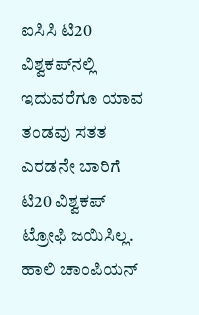ಐಸಿಸಿ ಟಿ20 ವಿಶ್ವಕಪ್‌ನಲ್ಲಿ ಇದುವರೆಗೂ ಯಾವ ತಂಡವು ಸತತ ಎರಡನೇ ಬಾರಿಗೆ ಟಿ20 ವಿಶ್ವಕಪ್ ಟ್ರೋಫಿ ಜಯಿಸಿಲ್ಲ. ಹಾಲಿ ಚಾಂಪಿಯನ್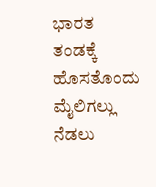ಭಾರತ ತಂಡಕ್ಕೆ ಹೊಸತೊಂದು ಮೈಲಿಗಲ್ಲು ನೆಡಲು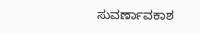ಸುವರ್ಣಾವಕಾಶ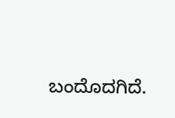ಬಂದೊದಗಿದೆ.